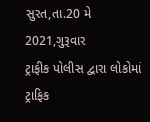સુરત,તા.20 મે 2021,ગુરૂવાર
ટ્રાફીક પોલીસ દ્વારા લોકોમાં ટ્રાફિક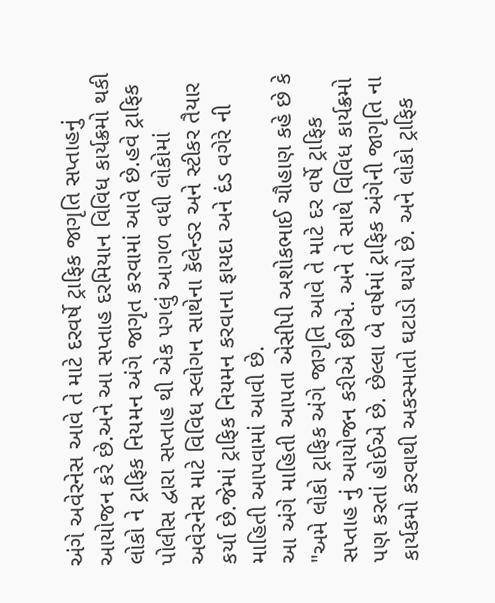અંગે અવેરનેસ આવે તે માટે દરવર્ષે ટ્રાફિક જાગૃતિ સપ્તાહનું આયોજન કરે છે.અને આ સપ્તાહ દરમિયાન વિવિધ કાર્યક્રમો થકી લોકો ને ટ્રાફિક નિયમન અંગે જાગૃત કરવામાં આવે છે.હવે ટ્રાફિક પોલીસ દ્વારા સપ્તાહ થી એક પગલું આગળ વધી લોકોમાં અવેરનેસ માટે વિવિધ સ્લોગન સાથેના કૅલેન્ડર અને સ્ટીકર તૈયાર કર્યા છે.જેમાં ટ્રાફિક નિયમન કરવાના ફાયદા અને દંડ વગેરે ની માહિતી આપવામાં આવી છે.
આ અંગે માહિતી આપતા એસીપી અશોકભાઈ ચૌહાણ કહે છે કે "અમે લોકો ટ્રાફિક અંગે જાગૃતિ આવે તે માટે દર વર્ષે ટ્રાફિક સપ્તાહ નું આયોજન કરીએ છીએ. અને તે સાથે વિવિધ કાર્યક્રમો પણ કરતાં હોઈએ છે. છેલ્લા બે વર્ષમાં ટ્રાફિક અંગેની જાગૃતિ ના કાર્યકમો કરવાથી અકસ્માતો ઘટાડો થયો છે. અને લોકો ટ્રાફિક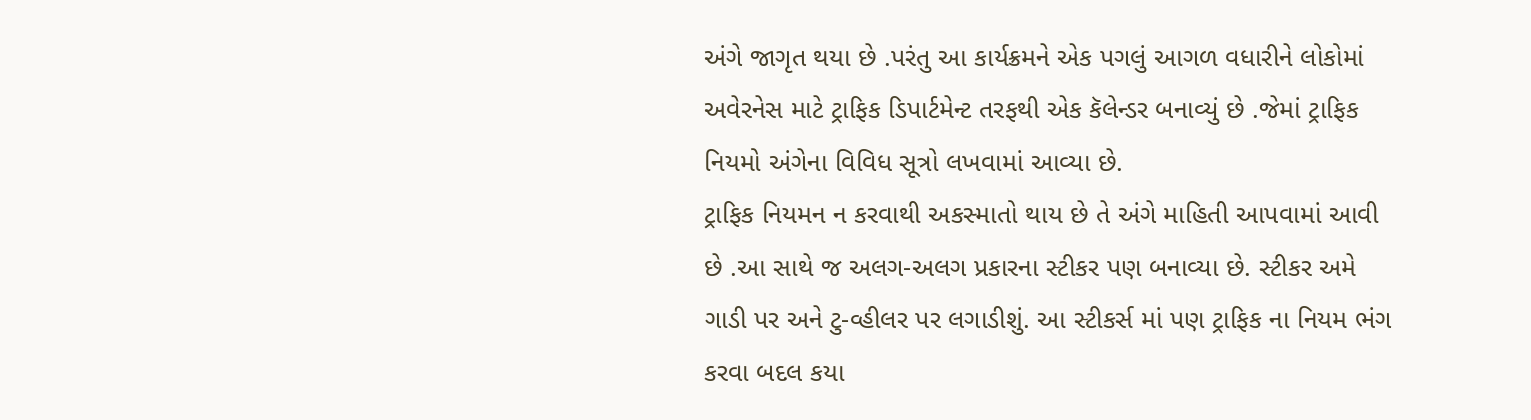અંગે જાગૃત થયા છે .પરંતુ આ કાર્યક્રમને એક પગલું આગળ વધારીને લોકોમાં અવેરનેસ માટે ટ્રાફિક ડિપાર્ટમેન્ટ તરફથી એક કૅલેન્ડર બનાવ્યું છે .જેમાં ટ્રાફિક નિયમો અંગેના વિવિધ સૂત્રો લખવામાં આવ્યા છે.
ટ્રાફિક નિયમન ન કરવાથી અકસ્માતો થાય છે તે અંગે માહિતી આપવામાં આવી છે .આ સાથે જ અલગ-અલગ પ્રકારના સ્ટીકર પણ બનાવ્યા છે. સ્ટીકર અમે ગાડી પર અને ટુ-વ્હીલર પર લગાડીશું. આ સ્ટીકર્સ માં પણ ટ્રાફિક ના નિયમ ભંગ કરવા બદલ કયા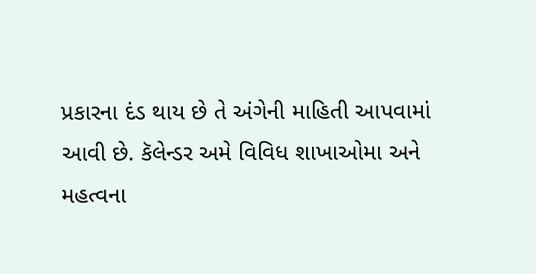પ્રકારના દંડ થાય છે તે અંગેની માહિતી આપવામાં આવી છે. કૅલેન્ડર અમે વિવિધ શાખાઓમા અને મહત્વના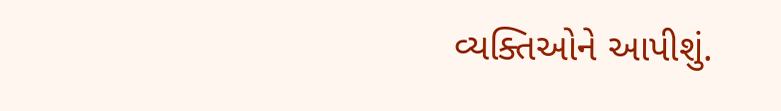વ્યક્તિઓને આપીશું.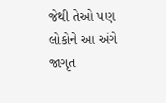જેથી તેઓ પણ લોકોને આ અંગે જાગૃત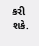કરી શકે.